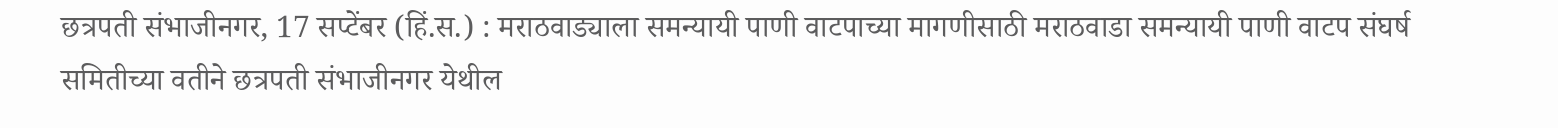छत्रपती संभाजीनगर, 17 सप्टेंबर (हिं.स.) : मराठवाड्याला समन्यायी पाणी वाटपाच्या मागणीसाठी मराठवाडा समन्यायी पाणी वाटप संघर्ष समितीच्या वतीने छत्रपती संभाजीनगर येथील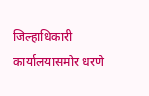जिल्हाधिकारी कार्यालयासमोर धरणे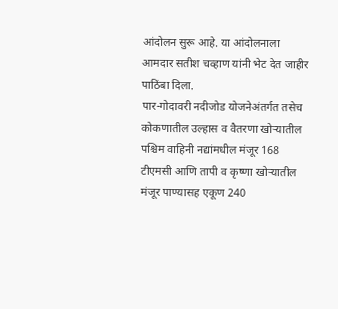आंदोलन सुरू आहे. या आंदोलनाला आमदार सतीश चव्हाण यांनी भेट देत जाहीर पाठिंबा दिला.
पार-गोदावरी नदीजोड योजनेअंतर्गत तसेच कोकणातील उल्हास व वैतरणा खोऱ्यातील पश्चिम वाहिनी नद्यांमधील मंजूर 168 टीएमसी आणि तापी व कृष्णा खोऱ्यातील मंजूर पाण्यासह एकूण 240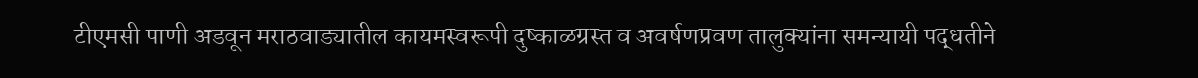टीएमसी पाणी अडवून मराठवाड्यातील कायमस्वरूपी दुष्काळग्रस्त व अवर्षणप्रवण तालुक्यांना समन्यायी पद्धतीने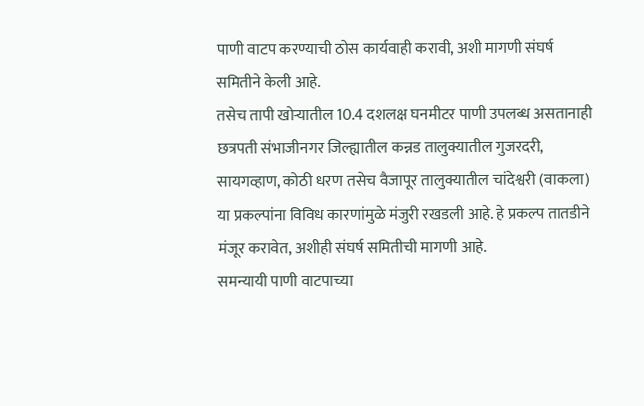पाणी वाटप करण्याची ठोस कार्यवाही करावी, अशी मागणी संघर्ष समितीने केली आहे.
तसेच तापी खोऱ्यातील 10.4 दशलक्ष घनमीटर पाणी उपलब्ध असतानाही छत्रपती संभाजीनगर जिल्ह्यातील कन्नड तालुक्यातील गुजरदरी, सायगव्हाण, कोठी धरण तसेच वैजापूर तालुक्यातील चांदेश्वरी (वाकला) या प्रकल्पांना विविध कारणांमुळे मंजुरी रखडली आहे. हे प्रकल्प तातडीने मंजूर करावेत, अशीही संघर्ष समितीची मागणी आहे.
समन्यायी पाणी वाटपाच्या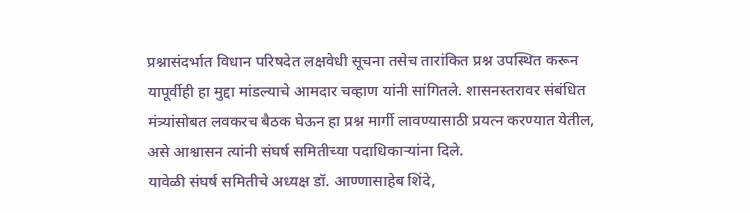प्रश्नासंदर्भात विधान परिषदेत लक्षवेधी सूचना तसेच तारांकित प्रश्न उपस्थित करून यापूर्वीही हा मुद्दा मांडल्याचे आमदार चव्हाण यांनी सांगितले. शासनस्तरावर संबंधित मंत्र्यांसोबत लवकरच बैठक घेऊन हा प्रश्न मार्गी लावण्यासाठी प्रयत्न करण्यात येतील, असे आश्वासन त्यांनी संघर्ष समितीच्या पदाधिकाऱ्यांना दिले.
यावेळी संघर्ष समितीचे अध्यक्ष डॉ. आण्णासाहेब शिंदे,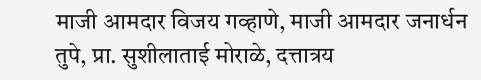माजी आमदार विजय गव्हाणे, माजी आमदार जनार्धन तुपे, प्रा. सुशीलाताई मोराळे, दत्तात्रय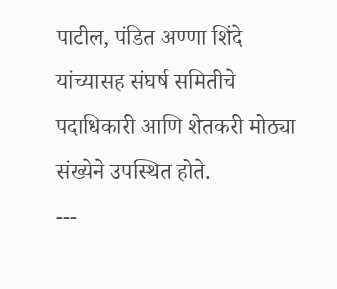पाटील, पंडित अण्णा शिंदे यांच्यासह संघर्ष समितीचे पदाधिकारी आणि शेतकरी मोठ्या संख्येने उपस्थित होते.
---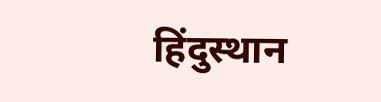हिंदुस्थान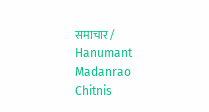समाचार / Hanumant Madanrao Chitnis